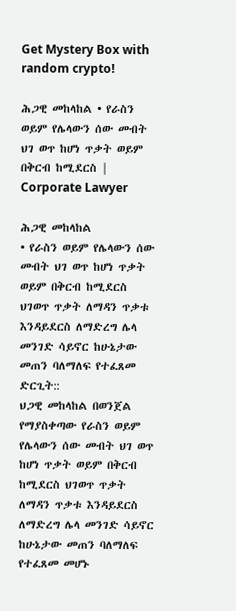Get Mystery Box with random crypto!

ሕጋዊ መከላከል • የራስን ወይም የሌላውን ሰው መብት ህገ ወጥ ከሆነ ጥቃት ወይም በቅርብ ከሚደርስ | Corporate Lawyer

ሕጋዊ መከላከል
• የራስን ወይም የሌላውን ሰው መብት ህገ ወጥ ከሆነ ጥቃት ወይም በቅርብ ከሚደርስ ህገወጥ ጥቃት ለማዳን ጥቃቱ እንዳይደርስ ለማድረግ ሌላ መንገድ ሳይኖር ከሁኔታው መጠን ባለማለፍ የተፈጸመ ድርጊት::
ህጋዊ መከላከል በወንጀል የማያስቀጣው የራስን ወይም የሌላውን ሰው መብት ህገ ወጥ ከሆነ ጥቃት ወይም በቅርብ ከሚደርስ ህገወጥ ጥቃት ለማዳን ጥቃቱ እንዳይደርስ ለማድረግ ሌላ መንገድ ሳይኖር ከሁኔታው መጠን ባለማለፍ የተፈጸመ መሆኑ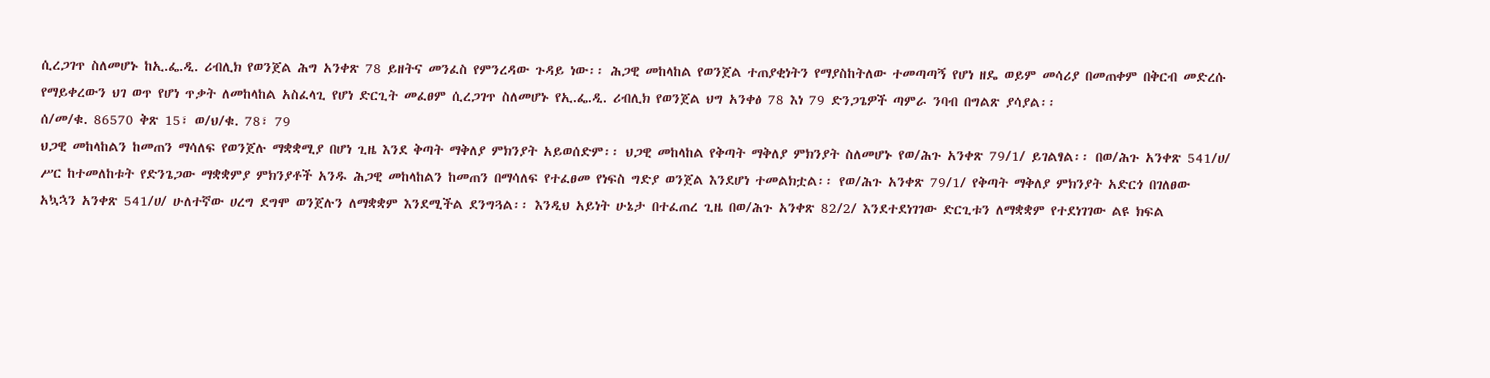ሲረጋገጥ ስለመሆኑ ከኢ.ፌ.ዲ. ሪብሊክ የወንጀል ሕግ አንቀጽ 78 ይዘትና መንፈስ የምንረዳው ጉዳይ ነው፡፡ ሕጋዊ መከላከል የወንጀል ተጠያቂነትን የማያስከትለው ተመጣጣኝ የሆነ ዘዴ ወይም መሳሪያ በመጠቀም በቅርብ መድረሱ የማይቀረውን ህገ ወጥ የሆነ ጥቃት ለመከላከል አስፈላጊ የሆነ ድርጊት መፈፀም ሲረጋገጥ ስለመሆኑ የኢ.ፌ.ዲ. ሪብሊክ የወንጀል ህግ አንቀፅ 78 እነ 79 ድንጋጌዎች ጣምራ ንባብ በግልጽ ያሳያል፡፡
ሰ/መ/ቁ. 86570 ቅጽ 15፣ ወ/ህ/ቁ. 78፣ 79
ህጋዊ መከላከልን ከመጠን ማሳለፍ የወንጀሉ ማቋቋሚያ በሆነ ጊዜ እንደ ቅጣት ማቅለያ ምክንያት አይወሰድም፡፡ ህጋዊ መከላከል የቅጣት ማቅለያ ምክንያት ስለመሆኑ የወ/ሕጉ አንቀጽ 79/1/ ይገልፃል፡፡ በወ/ሕጉ አንቀጽ 541/ሀ/ ሥር ከተመለከቱት የድንጌጋው ማቋቋምያ ምክንያቶች አንዱ ሕጋዊ መከላከልን ከመጠን በማሳለፍ የተፈፀመ የነፍስ ግድያ ወንጀል እንደሆነ ተመልክቷል፡፡ የወ/ሕጉ አንቀጽ 79/1/ የቅጣት ማቅለያ ምክንያት አድርጎ በገለፀው አኳኋን አንቀጽ 541/ሀ/ ሁለተኛው ሀረግ ደግሞ ወንጀሉን ለማቋቋም እንደሚችል ደንግጓል፡፡ እንዲህ አይነት ሁኔታ በተፈጠረ ጊዜ በወ/ሕጉ አንቀጽ 82/2/ እንደተደነገገው ድርጊቱን ለማቋቋም የተደነገገው ልዩ ክፍል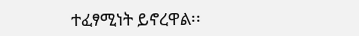ተፈፃሚነት ይኖረዋል፡፡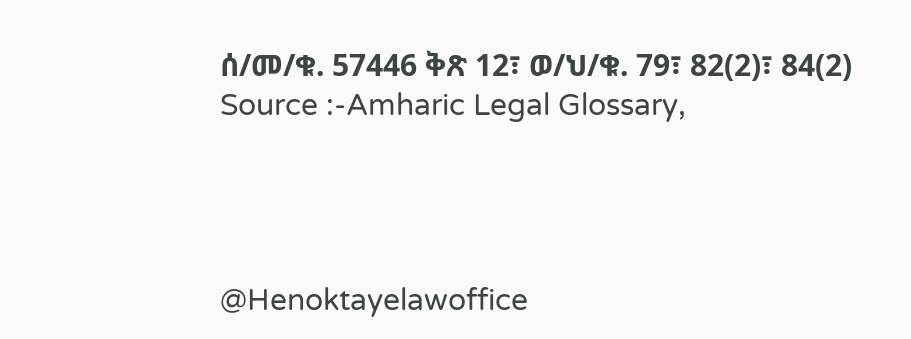ሰ/መ/ቁ. 57446 ቅጽ 12፣ ወ/ህ/ቁ. 79፣ 82(2)፣ 84(2)
Source :-Amharic Legal Glossary,




@Henoktayelawoffice